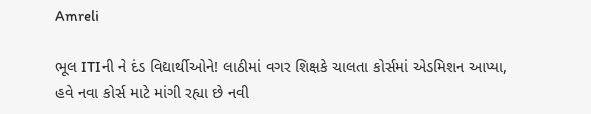Amreli

ભૂલ ITIની ને દંડ વિદ્યાર્થીઓને! લાઠીમાં વગર શિક્ષકે ચાલતા કોર્સમાં એડમિશન આપ્યા, હવે નવા કોર્સ માટે માંગી રહ્યા છે નવી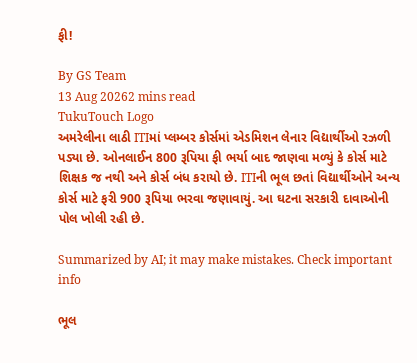ફી!

By GS Team
13 Aug 20262 mins read
TukuTouch Logo
અમરેલીના લાઠી ITIમાં પ્લમ્બર કોર્સમાં એડમિશન લેનાર વિદ્યાર્થીઓ રઝળી પડ્યા છે. ઓનલાઈન 800 રૂપિયા ફી ભર્યા બાદ જાણવા મળ્યું કે કોર્સ માટે શિક્ષક જ નથી અને કોર્સ બંધ કરાયો છે. ITIની ભૂલ છતાં વિદ્યાર્થીઓને અન્ય કોર્સ માટે ફરી 900 રૂપિયા ભરવા જણાવાયું. આ ઘટના સરકારી દાવાઓની પોલ ખોલી રહી છે.

Summarized by AI; it may make mistakes. Check important info

ભૂલ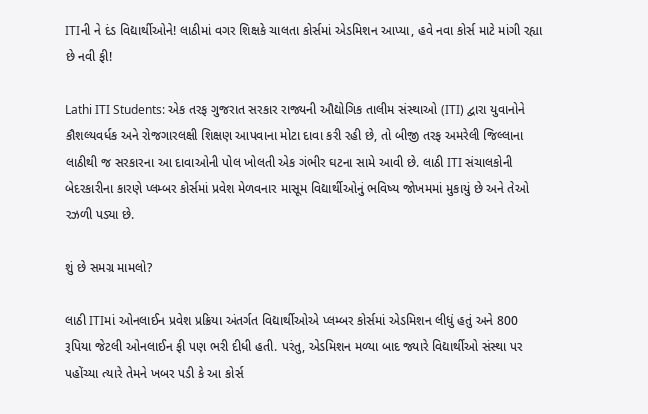ITIની ને દંડ વિદ્યાર્થીઓને! લાઠીમાં વગર શિક્ષકે ચાલતા કોર્સમાં એડમિશન આપ્યા, હવે નવા કોર્સ માટે માંગી રહ્યા છે નવી ફી!

Lathi ITI Students: એક તરફ ગુજરાત સરકાર રાજ્યની ઔદ્યોગિક તાલીમ સંસ્થાઓ (ITI) દ્વારા યુવાનોને કૌશલ્યવર્ધક અને રોજગારલક્ષી શિક્ષણ આપવાના મોટા દાવા કરી રહી છે, તો બીજી તરફ અમરેલી જિલ્લાના લાઠીથી જ સરકારના આ દાવાઓની પોલ ખોલતી એક ગંભીર ઘટના સામે આવી છે. લાઠી ITI સંચાલકોની બેદરકારીના કારણે પ્લમ્બર કોર્સમાં પ્રવેશ મેળવનાર માસૂમ વિદ્યાર્થીઓનું ભવિષ્ય જોખમમાં મુકાયું છે અને તેઓ રઝળી પડ્યા છે.

શું છે સમગ્ર મામલો?

લાઠી ITIમાં ઓનલાઈન પ્રવેશ પ્રક્રિયા અંતર્ગત વિદ્યાર્થીઓએ પ્લમ્બર કોર્સમાં એડમિશન લીધું હતું અને 800 રૂપિયા જેટલી ઓનલાઈન ફી પણ ભરી દીધી હતી. પરંતુ, એડમિશન મળ્યા બાદ જ્યારે વિદ્યાર્થીઓ સંસ્થા પર પહોંચ્યા ત્યારે તેમને ખબર પડી કે આ કોર્સ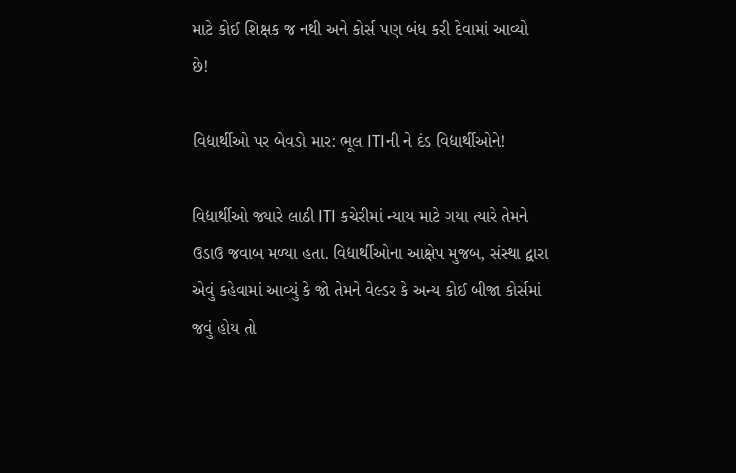માટે કોઈ શિક્ષક જ નથી અને કોર્સ પણ બંધ કરી દેવામાં આવ્યો છે!

વિદ્યાર્થીઓ પર બેવડો માર: ભૂલ ITIની ને દંડ વિદ્યાર્થીઓને!

વિદ્યાર્થીઓ જ્યારે લાઠી ITI કચેરીમાં ન્યાય માટે ગયા ત્યારે તેમને ઉડાઉ જવાબ મળ્યા હતા. વિદ્યાર્થીઓના આક્ષેપ મુજબ, સંસ્થા દ્વારા એવું કહેવામાં આવ્યું કે જો તેમને વેલ્ડર કે અન્ય કોઈ બીજા કોર્સમાં જવું હોય તો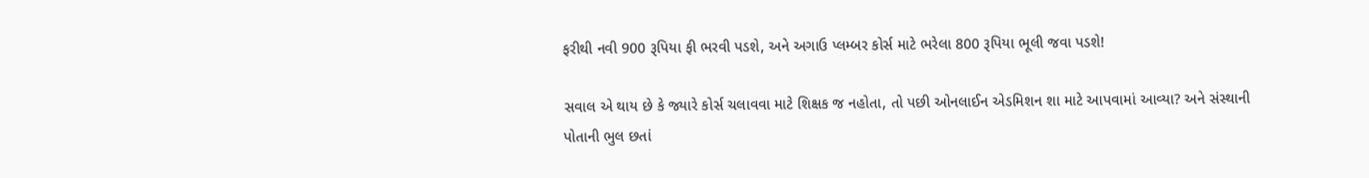ફરીથી નવી 900 રૂપિયા ફી ભરવી પડશે, અને અગાઉ પ્લમ્બર કોર્સ માટે ભરેલા 800 રૂપિયા ભૂલી જવા પડશે!

સવાલ એ થાય છે કે જ્યારે કોર્સ ચલાવવા માટે શિક્ષક જ નહોતા, તો પછી ઓનલાઈન એડમિશન શા માટે આપવામાં આવ્યા? અને સંસ્થાની પોતાની ભુલ છતાં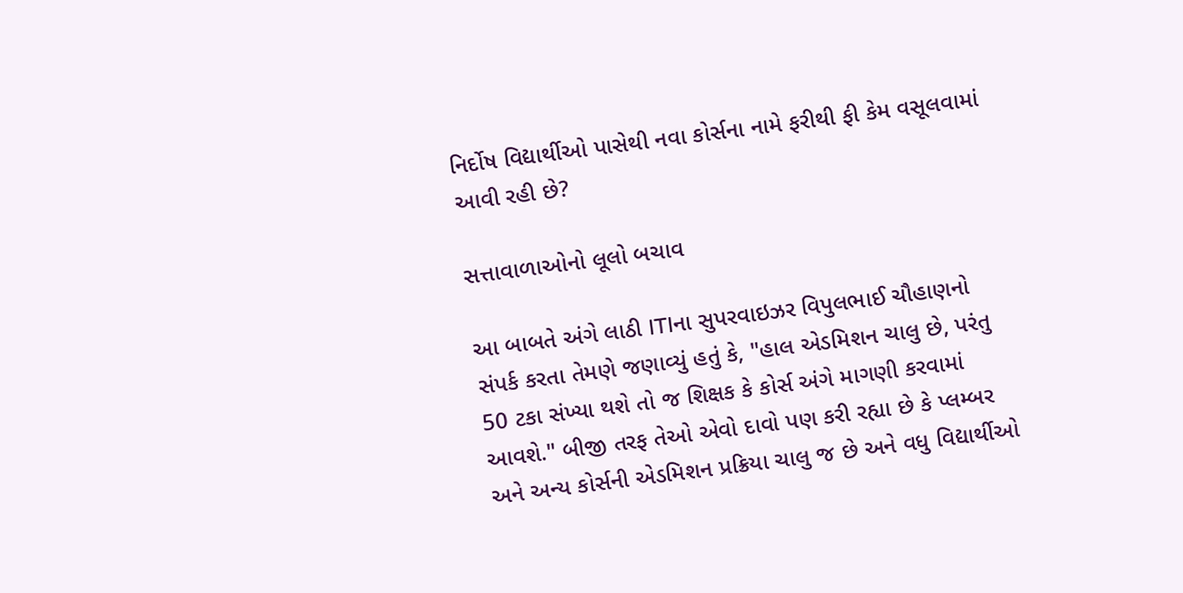નિર્દોષ વિદ્યાર્થીઓ પાસેથી નવા કોર્સના નામે ફરીથી ફી કેમ વસૂલવામાં આવી રહી છે?

સત્તાવાળાઓનો લૂલો બચાવ

આ બાબતે અંગે લાઠી ITIના સુપરવાઇઝર વિપુલભાઈ ચૌહાણનો સંપર્ક કરતા તેમણે જણાવ્યું હતું કે, "હાલ એડમિશન ચાલુ છે, પરંતુ 50 ટકા સંખ્યા થશે તો જ શિક્ષક કે કોર્સ અંગે માગણી કરવામાં આવશે." બીજી તરફ તેઓ એવો દાવો પણ કરી રહ્યા છે કે પ્લમ્બર અને અન્ય કોર્સની એડમિશન પ્રક્રિયા ચાલુ જ છે અને વધુ વિદ્યાર્થીઓ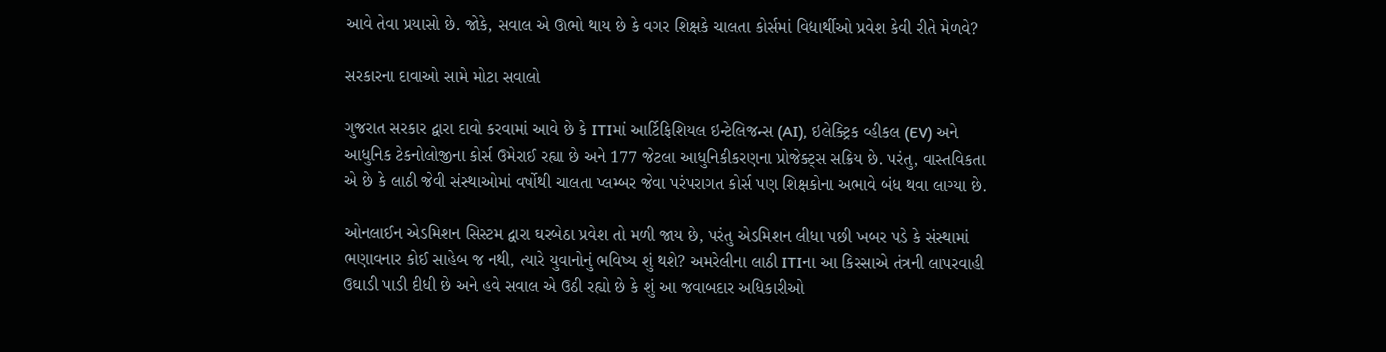આવે તેવા પ્રયાસો છે. જોકે, સવાલ એ ઊભો થાય છે કે વગર શિક્ષકે ચાલતા કોર્સમાં વિદ્યાર્થીઓ પ્રવેશ કેવી રીતે મેળવે?

સરકારના દાવાઓ સામે મોટા સવાલો

ગુજરાત સરકાર દ્વારા દાવો કરવામાં આવે છે કે ITIમાં આર્ટિફિશિયલ ઇન્ટેલિજન્સ (AI), ઇલેક્ટ્રિક વ્હીકલ (EV) અને આધુનિક ટેકનોલોજીના કોર્સ ઉમેરાઈ રહ્યા છે અને 177 જેટલા આધુનિકીકરણના પ્રોજેક્ટ્સ સક્રિય છે. પરંતુ, વાસ્તવિકતા એ છે કે લાઠી જેવી સંસ્થાઓમાં વર્ષોથી ચાલતા પ્લમ્બર જેવા પરંપરાગત કોર્સ પણ શિક્ષકોના અભાવે બંધ થવા લાગ્યા છે.

ઓનલાઈન એડમિશન સિસ્ટમ દ્વારા ઘરબેઠા પ્રવેશ તો મળી જાય છે, પરંતુ એડમિશન લીધા પછી ખબર પડે કે સંસ્થામાં ભણાવનાર કોઈ સાહેબ જ નથી, ત્યારે યુવાનોનું ભવિષ્ય શું થશે? અમરેલીના લાઠી ITIના આ કિસ્સાએ તંત્રની લાપરવાહી ઉઘાડી પાડી દીધી છે અને હવે સવાલ એ ઉઠી રહ્યો છે કે શું આ જવાબદાર અધિકારીઓ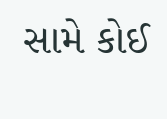સામે કોઈ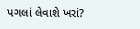પગલાં લેવાશે ખરાં?